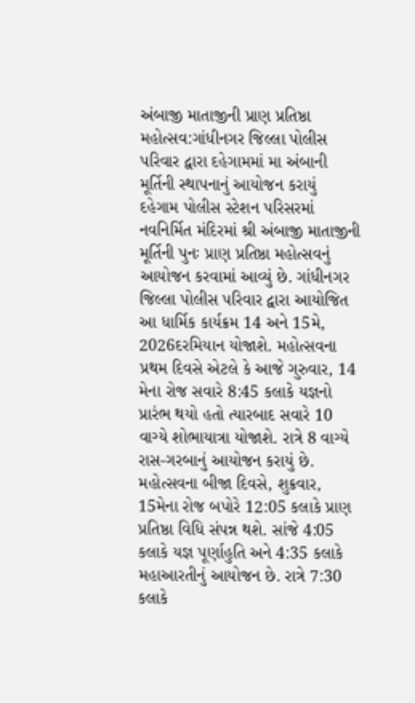અંબાજી માતાજીની પ્રાણ પ્રતિષ્ઠા મહોત્સવ:ગાંધીનગર જિલ્લા પોલીસ પરિવાર દ્વારા દહેગામમાં મા અંબાની મૂર્તિની સ્થાપનાનું આયોજન કરાયું
દહેગામ પોલીસ સ્ટેશન પરિસરમાં નવનિર્મિત મંદિરમાં શ્રી અંબાજી માતાજીની મૂર્તિની પુનઃ પ્રાણ પ્રતિષ્ઠા મહોત્સવનું આયોજન કરવામાં આવ્યું છે. ગાંધીનગર જિલ્લા પોલીસ પરિવાર દ્વારા આયોજિત આ ધાર્મિક કાર્યક્રમ 14 અને 15મે, 2026દરમિયાન યોજાશે. મહોત્સવના પ્રથમ દિવસે એટલે કે આજે ગુરુવાર, 14 મેના રોજ સવારે 8:45 કલાકે યજ્ઞનો પ્રારંભ થયો હતો ત્યારબાદ સવારે 10 વાગ્યે શોભાયાત્રા યોજાશે. રાત્રે 8 વાગ્યે રાસ-ગરબાનું આયોજન કરાયું છે. મહોત્સવના બીજા દિવસે, શુક્રવાર, 15મેના રોજ બપોરે 12:05 કલાકે પ્રાણ પ્રતિષ્ઠા વિધિ સંપન્ન થશે. સાંજે 4:05 કલાકે યજ્ઞ પૂર્ણાહુતિ અને 4:35 કલાકે મહાઆરતીનું આયોજન છે. રાત્રે 7:30 કલાકે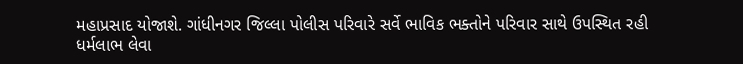મહાપ્રસાદ યોજાશે. ગાંધીનગર જિલ્લા પોલીસ પરિવારે સર્વે ભાવિક ભક્તોને પરિવાર સાથે ઉપસ્થિત રહી ધર્મલાભ લેવા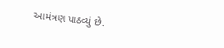આમંત્રણ પાઠવ્યું છે.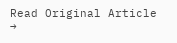Read Original Article →